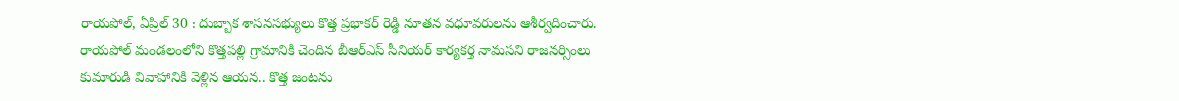రాయపోల్, ఏప్రిల్ 30 : దుబ్బాక శాసనసభ్యులు కొత్త ప్రభాకర్ రెడ్డి నూతన వధూవరులను ఆశీర్వదించారు. రాయపోల్ మండలంలోని కొత్తపల్లి గ్రామానికి చెందిన బీఆర్ఎస్ సీనియర్ కార్యకర్త నామసని రాజనర్సింలు కుమారుడి వివాహానికి వెళ్లిన ఆయన.. కొత్త జంటను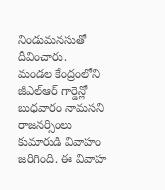నిండుమనసుతో దీవించారు.
మండల కేంద్రంలోని జీఎల్ఆర్ గార్డెన్లో బుధవారం నామసని రాజనర్సింలు కుమారుడి వివాహం జరిగింది. ఈ వివాహ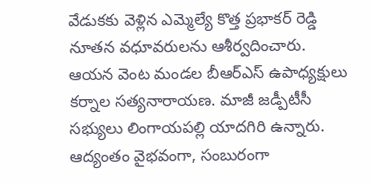వేడుకకు వెళ్లిన ఎమ్మెల్యే కొత్త ప్రభాకర్ రెడ్డి నూతన వధూవరులను ఆశీర్వదించారు. ఆయన వెంట మండల బీఆర్ఎస్ ఉపాధ్యక్షులు కర్నాల సత్యనారాయణ. మాజీ జడ్పీటీసీ సభ్యులు లింగాయపల్లి యాదగిరి ఉన్నారు.
ఆద్యంతం వైభవంగా, సంబురంగా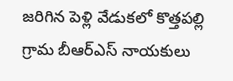జరిగిన పెళ్లి వేడుకలో కొత్తపల్లి గ్రామ బీఆర్ఎస్ నాయకులు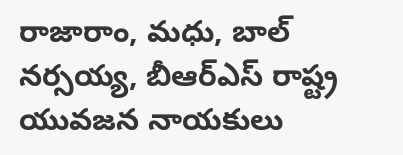రాజారాం, మధు, బాల్ నర్సయ్య, బీఆర్ఎస్ రాష్ట్ర యువజన నాయకులు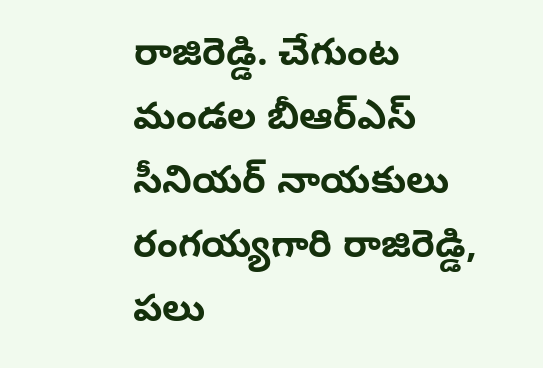రాజిరెడ్డి. చేగుంట మండల బీఆర్ఎస్ సీనియర్ నాయకులు రంగయ్యగారి రాజిరెడ్డి, పలు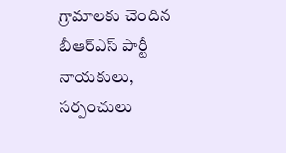గ్రామాలకు చెందిన బీఆర్ఎస్ పార్టీ నాయకులు, సర్పంచులు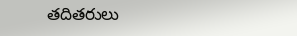తదితరులు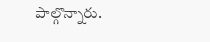పాల్గొన్నారు.